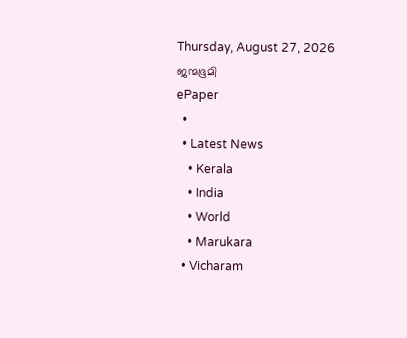Thursday, August 27, 2026
ജന്മഭൂമി
ePaper
  •
  • Latest News
    • Kerala
    • India
    • World
    • Marukara
  • Vicharam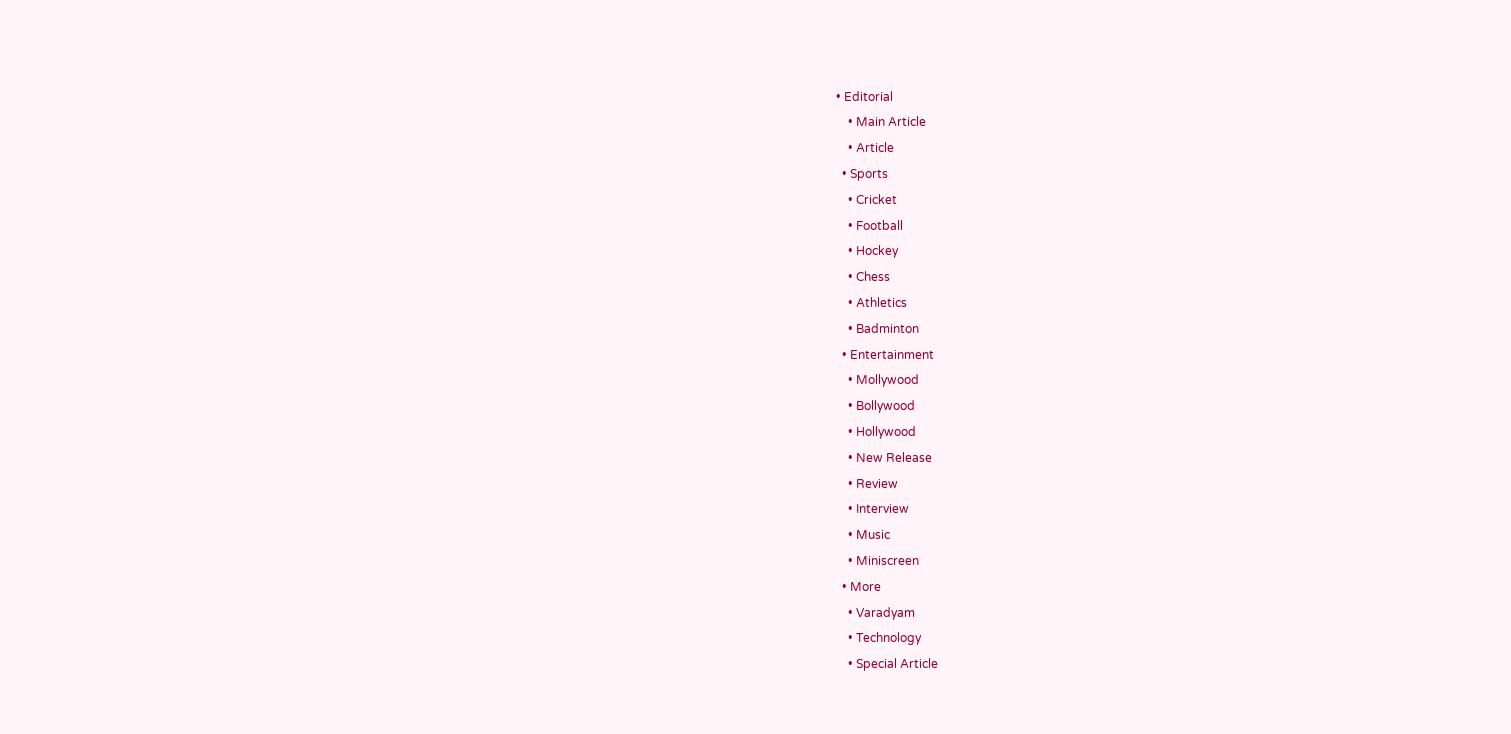• Editorial
    • Main Article
    • Article
  • Sports
    • Cricket
    • Football
    • Hockey
    • Chess
    • Athletics
    • Badminton
  • Entertainment
    • Mollywood
    • Bollywood
    • Hollywood
    • New Release
    • Review
    • Interview
    • Music
    • Miniscreen
  • More
    • Varadyam
    • Technology
    • Special Article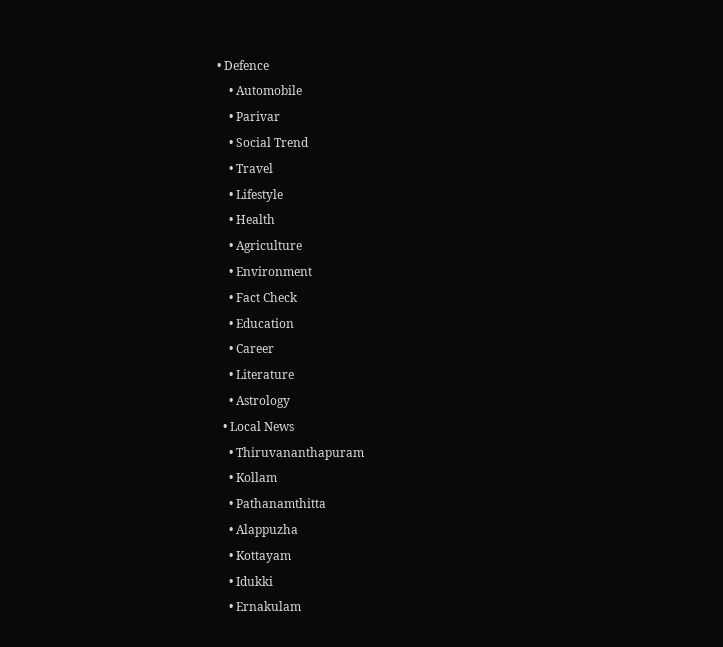• Defence
    • Automobile
    • Parivar
    • Social Trend
    • Travel
    • Lifestyle
    • Health
    • Agriculture
    • Environment
    • Fact Check
    • Education
    • Career
    • Literature
    • Astrology
  • Local News
    • Thiruvananthapuram
    • Kollam
    • Pathanamthitta
    • Alappuzha
    • Kottayam
    • Idukki
    • Ernakulam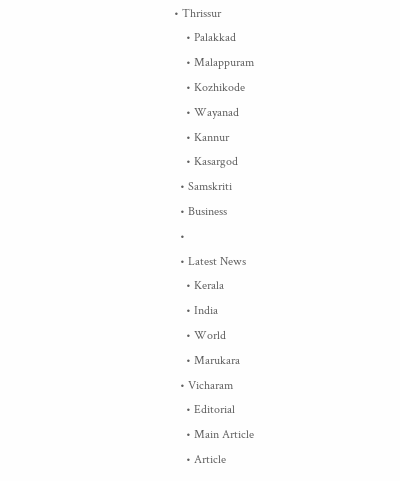• Thrissur
    • Palakkad
    • Malappuram
    • Kozhikode
    • Wayanad
    • Kannur
    • Kasargod
  • Samskriti
  • Business
  •
  • Latest News
    • Kerala
    • India
    • World
    • Marukara
  • Vicharam
    • Editorial
    • Main Article
    • Article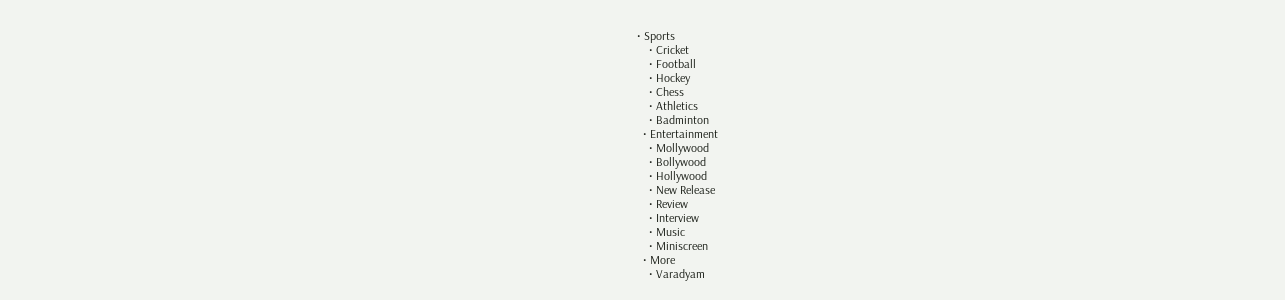• Sports
    • Cricket
    • Football
    • Hockey
    • Chess
    • Athletics
    • Badminton
  • Entertainment
    • Mollywood
    • Bollywood
    • Hollywood
    • New Release
    • Review
    • Interview
    • Music
    • Miniscreen
  • More
    • Varadyam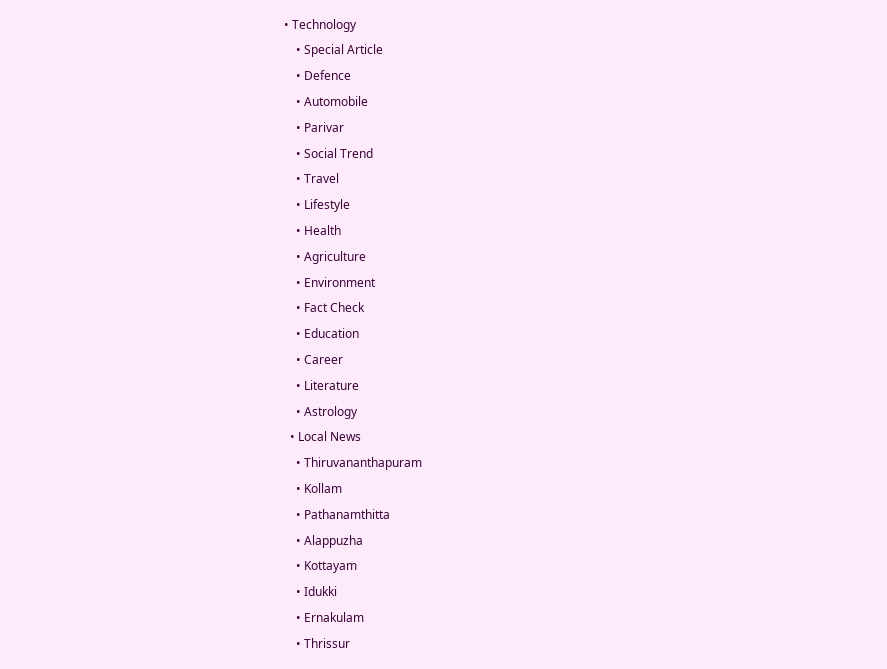• Technology
    • Special Article
    • Defence
    • Automobile
    • Parivar
    • Social Trend
    • Travel
    • Lifestyle
    • Health
    • Agriculture
    • Environment
    • Fact Check
    • Education
    • Career
    • Literature
    • Astrology
  • Local News
    • Thiruvananthapuram
    • Kollam
    • Pathanamthitta
    • Alappuzha
    • Kottayam
    • Idukki
    • Ernakulam
    • Thrissur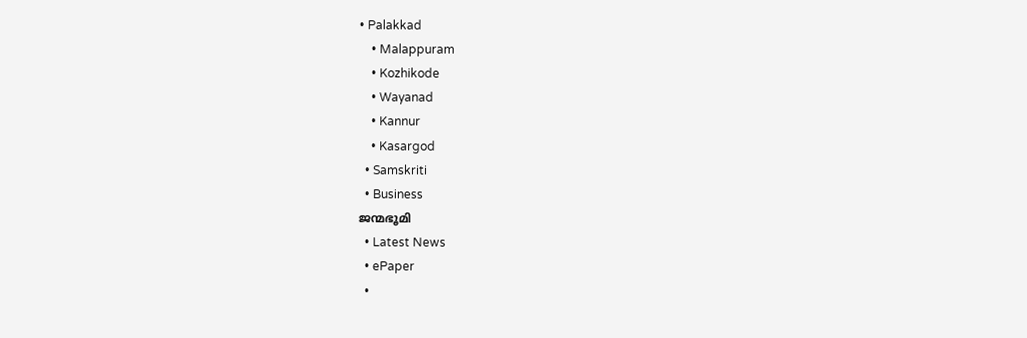• Palakkad
    • Malappuram
    • Kozhikode
    • Wayanad
    • Kannur
    • Kasargod
  • Samskriti
  • Business
ജന്മഭൂമി
  • Latest News
  • ePaper
  •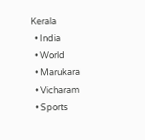Kerala
  • India
  • World
  • Marukara
  • Vicharam
  • Sports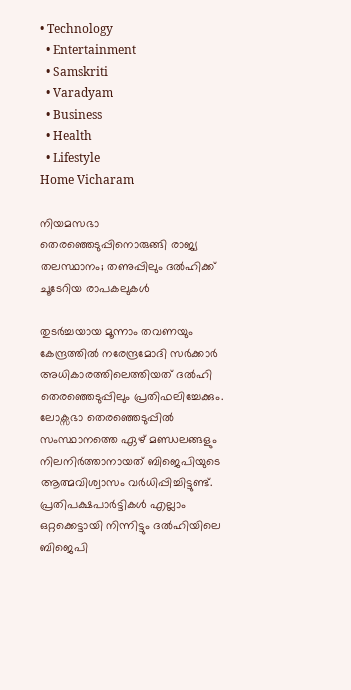• Technology
  • Entertainment
  • Samskriti
  • Varadyam
  • Business
  • Health
  • Lifestyle
Home Vicharam

നിയമസഭാ തെരഞ്ഞെടുപ്പിനൊരുങ്ങി രാജ്യ തലസ്ഥാനം; തണുപ്പിലും ദല്‍ഹിക്ക് ചൂടേറിയ രാപകലുകള്‍

തുടര്‍ച്ചയായ മൂന്നാം തവണയും കേന്ദ്രത്തില്‍ നരേന്ദ്രമോദി സര്‍ക്കാര്‍ അധികാരത്തിലെത്തിയത് ദല്‍ഹി തെരഞ്ഞെടുപ്പിലും പ്രതിഫലിച്ചേക്കും. ലോക്സഭാ തെരഞ്ഞെടുപ്പില്‍ സംസ്ഥാനത്തെ ഏഴ് മണ്ഡലങ്ങളും നിലനിര്‍ത്താനായത് ബിജെപിയുടെ ആത്മവിശ്വാസം വര്‍ധിപ്പിച്ചിട്ടുണ്ട്. പ്രതിപക്ഷപാര്‍ട്ടികള്‍ എല്ലാം ഒറ്റക്കെട്ടായി നിന്നിട്ടും ദല്‍ഹിയിലെ ബിജെപി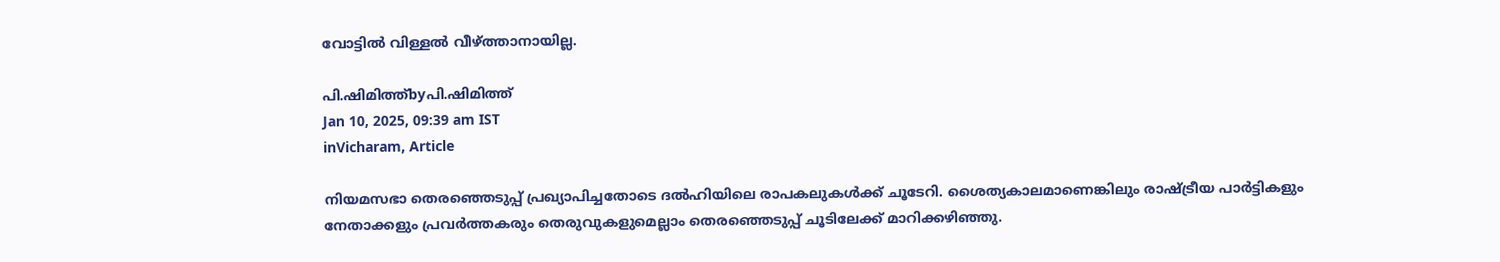വോട്ടില്‍ വിള്ളല്‍ വീഴ്‌ത്താനായില്ല.

പി.ഷിമിത്ത്byപി.ഷിമിത്ത്
Jan 10, 2025, 09:39 am IST
inVicharam, Article

നിയമസഭാ തെരഞ്ഞെടുപ്പ് പ്രഖ്യാപിച്ചതോടെ ദല്‍ഹിയിലെ രാപകലുകള്‍ക്ക് ചൂടേറി. ശൈത്യകാലമാണെങ്കിലും രാഷ്‌ട്രീയ പാര്‍ട്ടികളും നേതാക്കളും പ്രവര്‍ത്തകരും തെരുവുകളുമെല്ലാം തെരഞ്ഞെടുപ്പ് ചൂടിലേക്ക് മാറിക്കഴിഞ്ഞു.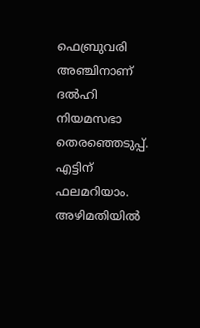ഫെബ്രുവരി അഞ്ചിനാണ് ദല്‍ഹി നിയമസഭാ തെരഞ്ഞെടുപ്പ്. എട്ടിന് ഫലമറിയാം.
അഴിമതിയില്‍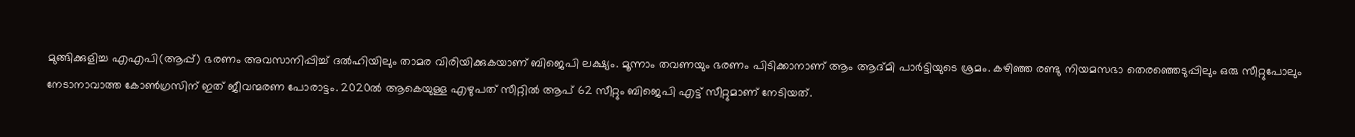മുങ്ങിക്കുളിച്ച എഎപി(ആപ്പ്) ഭരണം അവസാനിപ്പിച്ച് ദല്‍ഹിയിലും താമര വിരിയിക്കുകയാണ് ബിജെപി ലക്ഷ്യം. മൂന്നാം തവണയും ഭരണം പിടിക്കാനാണ് ആം ആദ്മി പാര്‍ട്ടിയുടെ ശ്രമം. കഴിഞ്ഞ രണ്ടു നിയമസഭാ തെരഞ്ഞെടുപ്പിലും ഒരു സീറ്റുപോലും നേടാനാവാത്ത കോണ്‍ഗ്രസിന് ഇത് ജീവന്മരണ പോരാട്ടം. 2020ല്‍ ആകെയുള്ള എഴുപത് സീറ്റില്‍ ആപ് 62 സീറ്റും ബിജെപി എട്ട് സീറ്റുമാണ് നേടിയത്.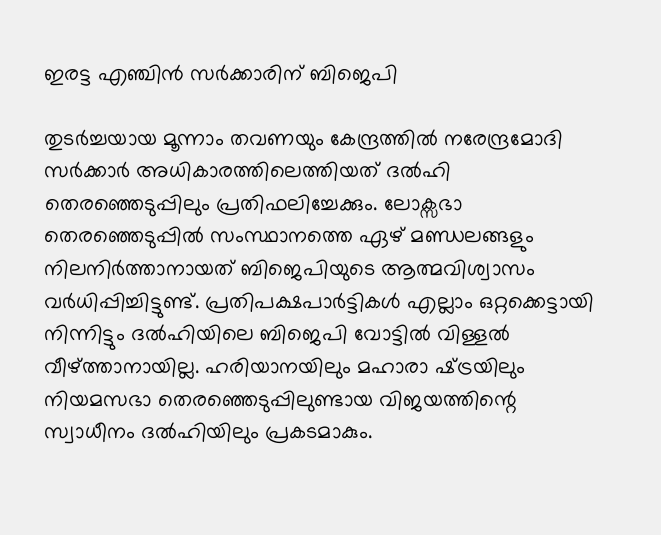ഇരട്ട എഞ്ചിന്‍ സര്‍ക്കാരിന് ബിജെപി

തുടര്‍ച്ചയായ മൂന്നാം തവണയും കേന്ദ്രത്തില്‍ നരേന്ദ്രമോദി സര്‍ക്കാര്‍ അധികാരത്തിലെത്തിയത് ദല്‍ഹി തെരഞ്ഞെടുപ്പിലും പ്രതിഫലിച്ചേക്കും. ലോക്സഭാ തെരഞ്ഞെടുപ്പില്‍ സംസ്ഥാനത്തെ ഏഴ് മണ്ഡലങ്ങളും നിലനിര്‍ത്താനായത് ബിജെപിയുടെ ആത്മവിശ്വാസം വര്‍ധിപ്പിച്ചിട്ടുണ്ട്. പ്രതിപക്ഷപാര്‍ട്ടികള്‍ എല്ലാം ഒറ്റക്കെട്ടായി നിന്നിട്ടും ദല്‍ഹിയിലെ ബിജെപി വോട്ടില്‍ വിള്ളല്‍ വീഴ്‌ത്താനായില്ല. ഹരിയാനയിലും മഹാരാ ഷ്‌ട്രയിലും നിയമസഭാ തെരഞ്ഞെടുപ്പിലുണ്ടായ വിജയത്തിന്റെ സ്വാധീനം ദല്‍ഹിയിലും പ്രകടമാകും.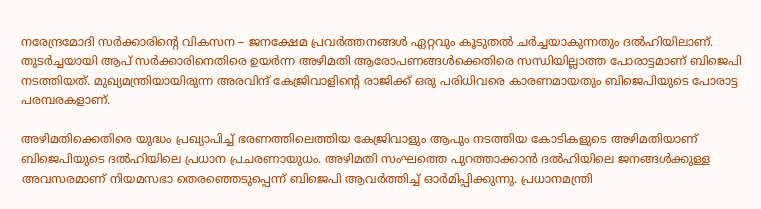നരേന്ദ്രമോദി സര്‍ക്കാരിന്റെ വികസന – ജനക്ഷേമ പ്രവര്‍ത്തനങ്ങള്‍ ഏറ്റവും കൂടുതല്‍ ചര്‍ച്ചയാകുന്നതും ദല്‍ഹിയിലാണ്. തുടര്‍ച്ചയായി ആപ് സര്‍ക്കാരിനെതിരെ ഉയര്‍ന്ന അഴിമതി ആരോപണങ്ങള്‍ക്കെതിരെ സന്ധിയില്ലാത്ത പോരാട്ടമാണ് ബിജെപി നടത്തിയത്. മുഖ്യമന്ത്രിയായിരുന്ന അരവിന്ദ് കേജ്രിവാളിന്റെ രാജിക്ക് ഒരു പരിധിവരെ കാരണമായതും ബിജെപിയുടെ പോരാട്ട പരമ്പരകളാണ്.

അഴിമതിക്കെതിരെ യുദ്ധം പ്രഖ്യാപിച്ച് ഭരണത്തിലെത്തിയ കേജ്രിവാളും ആപും നടത്തിയ കോടികളുടെ അഴിമതിയാണ് ബിജെപിയുടെ ദല്‍ഹിയിലെ പ്രധാന പ്രചരണായുധം. അഴിമതി സംഘത്തെ പുറത്താക്കാന്‍ ദല്‍ഹിയിലെ ജനങ്ങള്‍ക്കുള്ള അവസരമാണ് നിയമസഭാ തെരഞ്ഞെടുപ്പെന്ന് ബിജെപി ആവര്‍ത്തിച്ച് ഓര്‍മിപ്പിക്കുന്നു. പ്രധാനമന്ത്രി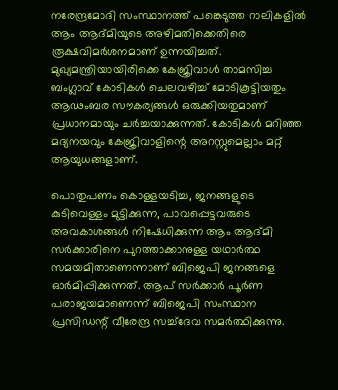നരേന്ദ്രമോദി സംസ്ഥാനത്ത് പങ്കെടുത്ത റാലികളില്‍ ആം ആദ്മിയുടെ അഴിമതിക്കെതിരെ രൂക്ഷവിമര്‍ശനമാണ് ഉന്നയിച്ചത്. മുഖ്യമന്ത്രിയായിരിക്കെ കേജ്രിവാള്‍ താമസിച്ച ബംഗ്ലാവ് കോടികള്‍ ചെലവഴിച്ച് മോടികൂട്ടിയതും ആഢംബര സൗകര്യങ്ങള്‍ ഒരുക്കിയതുമാണ് പ്രധാനമായും ചര്‍ച്ചയാക്കുന്നത്. കോടികള്‍ മറിഞ്ഞ മദ്യനയവും കേജ്രിവാളിന്റെ അറസ്റ്റുമെല്ലാം മറ്റ് ആയുധങ്ങളാണ്.

പൊതുപണം കൊള്ളയടിച്ച, ജനങ്ങളുടെ കുടിവെള്ളം മുട്ടിക്കുന്ന, പാവപ്പെട്ടവരുടെ അവകാശങ്ങള്‍ നിഷേധിക്കുന്ന ആം ആദ്മി സര്‍ക്കാരിനെ പുറത്താക്കാനുള്ള യഥാര്‍ത്ഥ സമയമിതാണെന്നാണ് ബിജെപി ജനങ്ങളെ ഓര്‍മിപ്പിക്കുന്നത്. ആപ് സര്‍ക്കാര്‍ പൂര്‍ണ പരാജയമാണെന്ന് ബിജെപി സംസ്ഥാന പ്രസിഡന്റ് വീരേന്ദ്ര സച്ച്ദേവ സമര്‍ത്ഥിക്കുന്നു.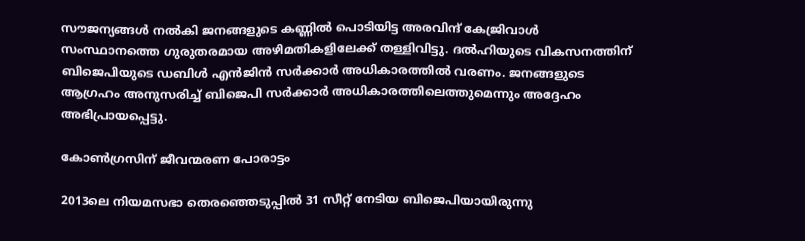സൗജന്യങ്ങള്‍ നല്‍കി ജനങ്ങളുടെ കണ്ണില്‍ പൊടിയിട്ട അരവിന്ദ് കേജ്രിവാള്‍ സംസ്ഥാനത്തെ ഗുരുതരമായ അഴിമതികളിലേക്ക് തള്ളിവിട്ടു. ദല്‍ഹിയുടെ വികസനത്തിന് ബിജെപിയുടെ ഡബിള്‍ എന്‍ജിന്‍ സര്‍ക്കാര്‍ അധികാരത്തില്‍ വരണം. ജനങ്ങളുടെ ആഗ്രഹം അനുസരിച്ച് ബിജെപി സര്‍ക്കാര്‍ അധികാരത്തിലെത്തുമെന്നും അദ്ദേഹം അഭിപ്രായപ്പെട്ടു.

കോണ്‍ഗ്രസിന് ജീവന്മരണ പോരാട്ടം

2013ലെ നിയമസഭാ തെരഞ്ഞെടുപ്പില്‍ 31 സീറ്റ് നേടിയ ബിജെപിയായിരുന്നു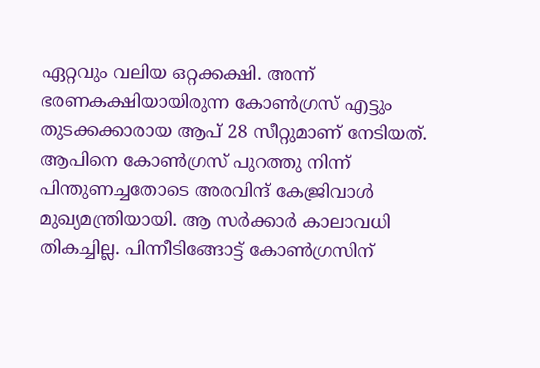ഏറ്റവും വലിയ ഒറ്റക്കക്ഷി. അന്ന് ഭരണകക്ഷിയായിരുന്ന കോണ്‍ഗ്രസ് എട്ടും തുടക്കക്കാരായ ആപ് 28 സീറ്റുമാണ് നേടിയത്. ആപിനെ കോണ്‍ഗ്രസ് പുറത്തു നിന്ന് പിന്തുണച്ചതോടെ അരവിന്ദ് കേജ്രിവാള്‍ മുഖ്യമന്ത്രിയായി. ആ സര്‍ക്കാര്‍ കാലാവധി തികച്ചില്ല. പിന്നീടിങ്ങോട്ട് കോണ്‍ഗ്രസിന്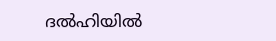ദല്‍ഹിയില്‍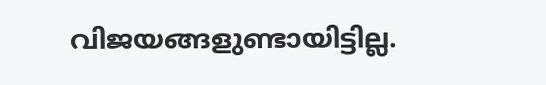വിജയങ്ങളുണ്ടായിട്ടില്ല.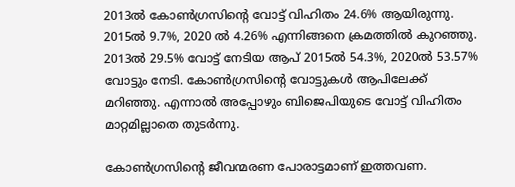2013ല്‍ കോണ്‍ഗ്രസിന്റെ വോട്ട് വിഹിതം 24.6% ആയിരുന്നു. 2015ല്‍ 9.7%, 2020 ല്‍ 4.26% എന്നിങ്ങനെ ക്രമത്തില്‍ കുറഞ്ഞു. 2013ല്‍ 29.5% വോട്ട് നേടിയ ആപ് 2015ല്‍ 54.3%, 2020ല്‍ 53.57% വോട്ടും നേടി. കോണ്‍ഗ്രസിന്റെ വോട്ടുകള്‍ ആപിലേക്ക് മറിഞ്ഞു. എന്നാല്‍ അപ്പോഴും ബിജെപിയുടെ വോട്ട് വിഹിതം മാറ്റമില്ലാതെ തുടര്‍ന്നു.

കോണ്‍ഗ്രസിന്റെ ജീവന്മരണ പോരാട്ടമാണ് ഇത്തവണ.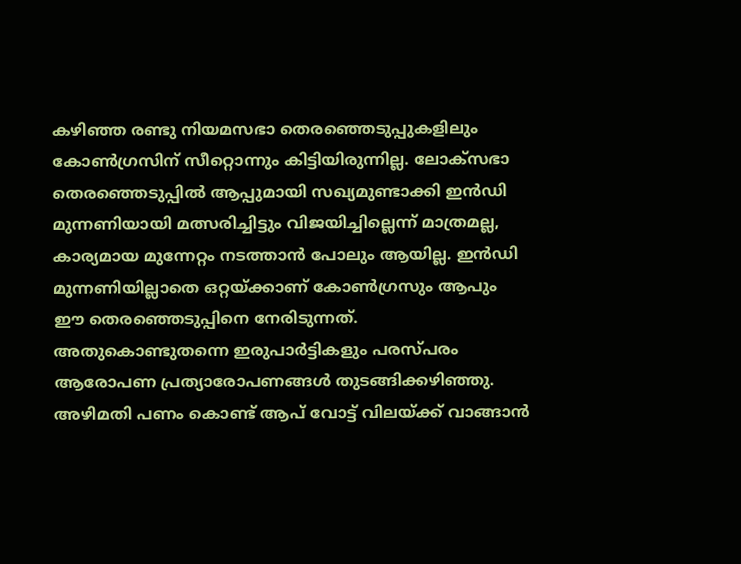കഴിഞ്ഞ രണ്ടു നിയമസഭാ തെരഞ്ഞെടുപ്പുകളിലും കോണ്‍ഗ്രസിന് സീറ്റൊന്നും കിട്ടിയിരുന്നില്ല. ലോക്സഭാ തെരഞ്ഞെടുപ്പില്‍ ആപ്പുമായി സഖ്യമുണ്ടാക്കി ഇന്‍ഡി മുന്നണിയായി മത്സരിച്ചിട്ടും വിജയിച്ചില്ലെന്ന് മാത്രമല്ല, കാര്യമായ മുന്നേറ്റം നടത്താന്‍ പോലും ആയില്ല. ഇന്‍ഡി മുന്നണിയില്ലാതെ ഒറ്റയ്‌ക്കാണ് കോണ്‍ഗ്രസും ആപും ഈ തെരഞ്ഞെടുപ്പിനെ നേരിടുന്നത്. അതുകൊണ്ടുതന്നെ ഇരുപാര്‍ട്ടികളും പരസ്പരം ആരോപണ പ്രത്യാരോപണങ്ങള്‍ തുടങ്ങിക്കഴിഞ്ഞു. അഴിമതി പണം കൊണ്ട് ആപ് വോട്ട് വിലയ്‌ക്ക് വാങ്ങാന്‍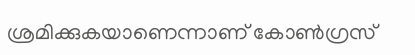ശ്രമിക്കുകയാണെന്നാണ് കോണ്‍ഗ്രസ്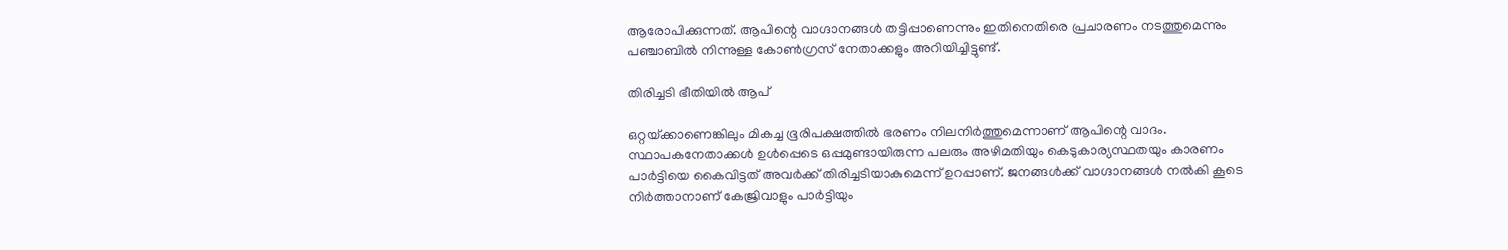ആരോപിക്കുന്നത്. ആപിന്റെ വാഗ്ദാനങ്ങള്‍ തട്ടിപ്പാണെന്നും ഇതിനെതിരെ പ്രചാരണം നടത്തുമെന്നും പഞ്ചാബില്‍ നിന്നുള്ള കോണ്‍ഗ്രസ് നേതാക്കളും അറിയിച്ചിട്ടുണ്ട്.

തിരിച്ചടി ഭീതിയില്‍ ആപ്

ഒറ്റയ്‌ക്കാണെങ്കിലും മികച്ച ഭൂരിപക്ഷത്തില്‍ ഭരണം നിലനിര്‍ത്തുമെന്നാണ് ആപിന്റെ വാദം. സ്ഥാപകനേതാക്കള്‍ ഉള്‍പ്പെടെ ഒപ്പമുണ്ടായിരുന്ന പലരും അഴിമതിയും കെടുകാര്യസ്ഥതയും കാരണം പാര്‍ട്ടിയെ കൈവിട്ടത് അവര്‍ക്ക് തിരിച്ചടിയാകുമെന്ന് ഉറപ്പാണ്. ജനങ്ങള്‍ക്ക് വാഗ്ദാനങ്ങള്‍ നല്‍കി കൂടെ നിര്‍ത്താനാണ് കേജ്രിവാളും പാര്‍ട്ടിയും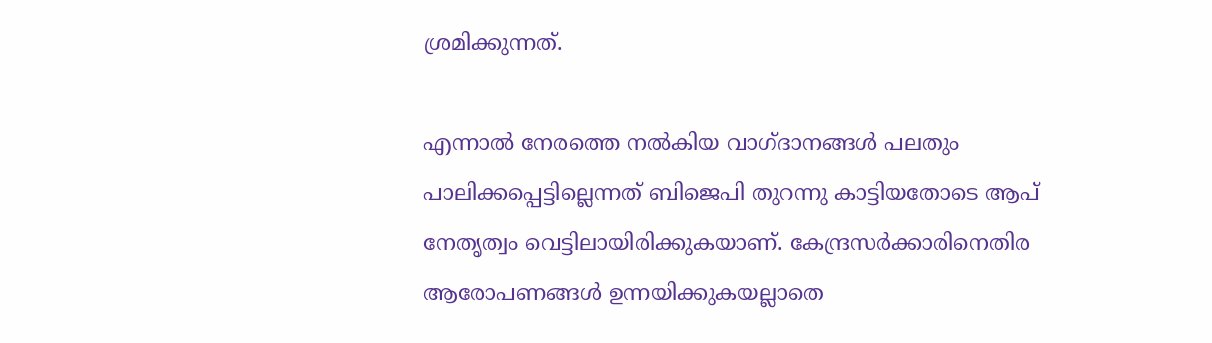ശ്രമിക്കുന്നത്.

എന്നാല്‍ നേരത്തെ നല്‍കിയ വാഗ്ദാനങ്ങള്‍ പലതും പാലിക്കപ്പെട്ടില്ലെന്നത് ബിജെപി തുറന്നു കാട്ടിയതോടെ ആപ് നേതൃത്വം വെട്ടിലായിരിക്കുകയാണ്. കേന്ദ്രസര്‍ക്കാരിനെതിര ആരോപണങ്ങള്‍ ഉന്നയിക്കുകയല്ലാതെ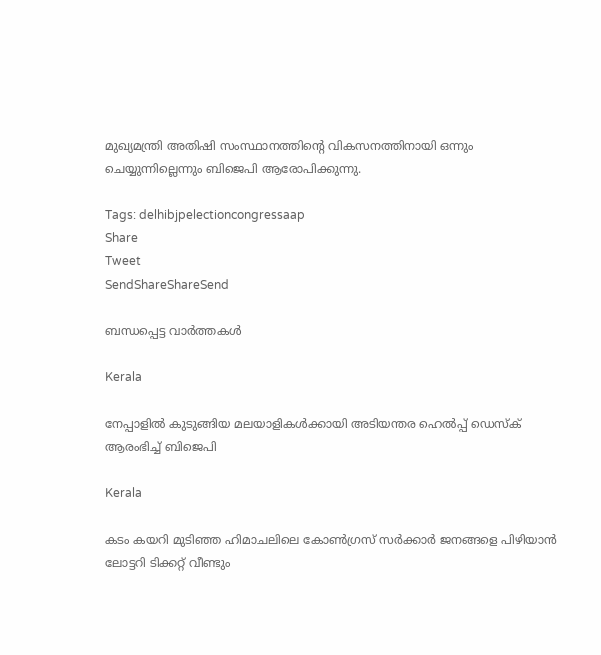മുഖ്യമന്ത്രി അതിഷി സംസ്ഥാനത്തിന്റെ വികസനത്തിനായി ഒന്നും ചെയ്യുന്നില്ലെന്നും ബിജെപി ആരോപിക്കുന്നു.

Tags: delhibjpelectioncongressaap
Share
Tweet
SendShareShareSend

ബന്ധപ്പെട്ട വാര്‍ത്തകള്‍

Kerala

നേപ്പാളിൽ കുടുങ്ങിയ മലയാളികൾക്കായി അടിയന്തര ഹെൽപ്പ് ഡെസ്ക് ആരംഭിച്ച് ബിജെപി

Kerala

കടം കയറി മുടിഞ്ഞ ഹിമാചലിലെ കോൺഗ്രസ് സർക്കാർ ജനങ്ങളെ പിഴിയാൻ ലോട്ടറി ടിക്കറ്റ് വീണ്ടും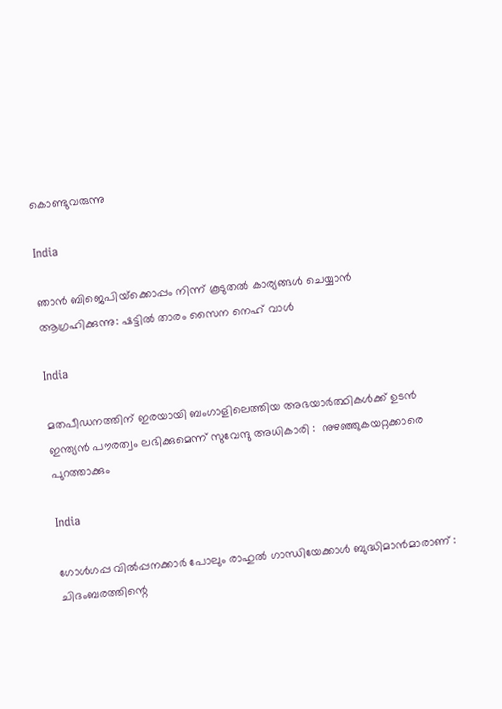കൊണ്ടുവരുന്നു

India

ഞാന്‍ ബിജെപിയ്‌ക്കൊപ്പം നിന്ന് കൂടുതല്‍ കാര്യങ്ങള്‍ ചെയ്യാന്‍ ആഗ്രഹിക്കുന്നു: ഷട്ടില്‍ താരം സൈന നെഹ് വാള്‍

India

മതപീഡനത്തിന് ഇരയായി ബംഗാളിലെത്തിയ അഭയാർത്ഥികൾക്ക് ഉടൻ ഇന്ത്യൻ പൗരത്വം ലഭിക്കുമെന്ന് സുവേന്ദു അധികാരി :  നുഴഞ്ഞുകയറ്റക്കാരെ പുറത്താക്കും

India

ഗോൾഗപ്പ വിൽപ്പനക്കാർ പോലും രാഹുൽ ഗാന്ധിയേക്കാൾ ബുദ്ധിമാൻമാരാണ് : ചിദംബരത്തിന്റെ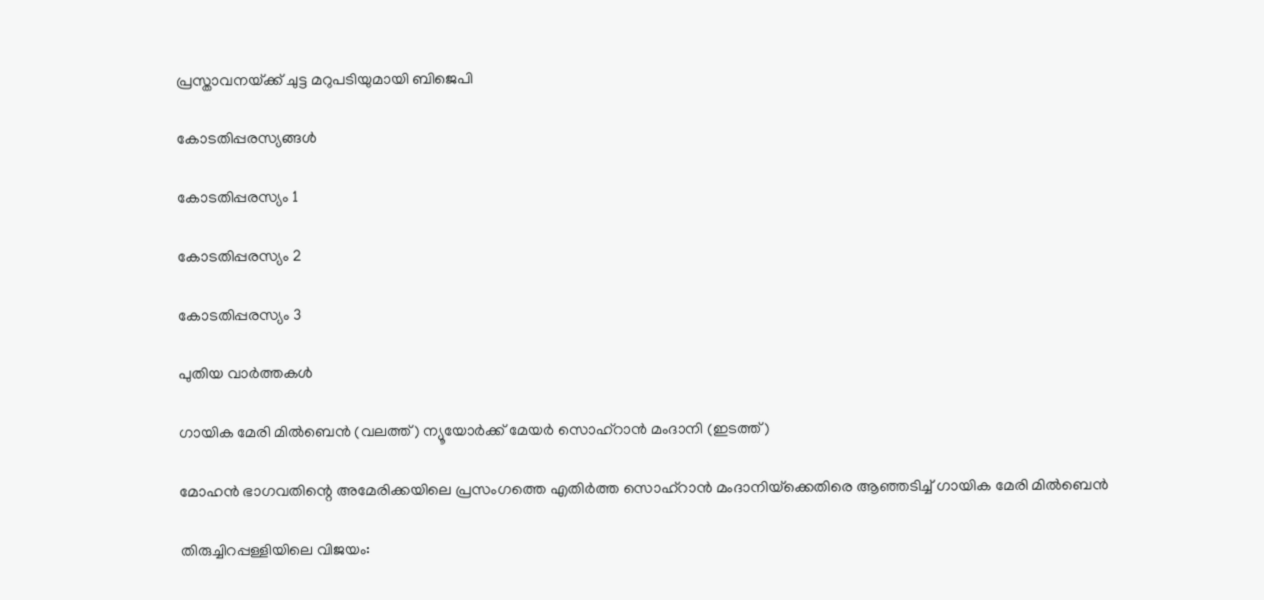പ്രസ്താവനയ്‌ക്ക് ചുട്ട മറുപടിയുമായി ബിജെപി

കോടതിപ്പരസ്യങ്ങള്‍

കോടതിപ്പരസ്യം 1

കോടതിപ്പരസ്യം 2

കോടതിപ്പരസ്യം 3

പുതിയ വാര്‍ത്തകള്‍

ഗായിക മേരി മില്‍ബെന്‍ (വലത്ത്) ന്യൂയോര്‍ക്ക് മേയര്‍ സൊഹ്റാന്‍ മംദാനി (ഇടത്ത്)

മോഹന്‍ ഭാഗവതിന്റെ അമേരിക്കയിലെ പ്രസംഗത്തെ എതിര്‍ത്ത സൊഹ്റാന്‍ മംദാനിയ്‌ക്കെതിരെ ആഞ്ഞടിച്ച് ഗായിക മേരി മില്‍ബെന്‍

തിരുച്ചിറപ്പള്ളിയിലെ വിജയം: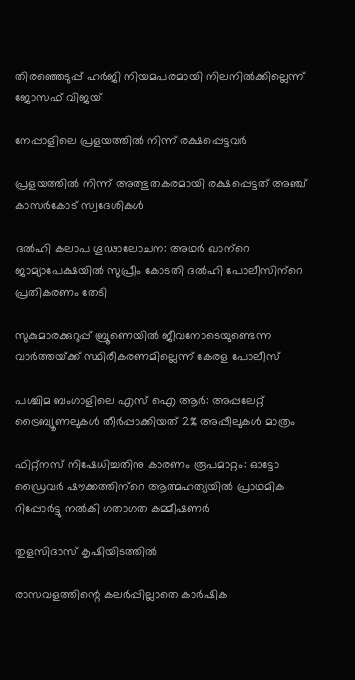തിരഞ്ഞെടുപ്പ് ഹര്‍ജി നിയമപരമായി നിലനില്‍ക്കില്ലെന്ന് ജോസഫ് വിജയ്

നേപ്പാളിലെ പ്രളയത്തില്‍ നിന്ന് രക്ഷപ്പെട്ടവര്‍

പ്രളയത്തില്‍ നിന്ന് അത്ഭുതകരമായി രക്ഷപ്പെട്ടത് അഞ്ച് കാസര്‍കോട് സ്വദേശികള്‍

ദല്‍ഹി കലാപ ഗൂഢാലോചന: അഥര്‍ ഖാന്‌റെ ജാമ്യാപേക്ഷയില്‍ സുപ്രീം കോടതി ദല്‍ഹി പോലീസിന്‌റെ പ്രതികരണം തേടി

സുകുമാരക്കുറുപ്പ് ബ്രൂണെയിൽ ജീവനോടെയുണ്ടെന്ന വാർത്തയ്‌ക്ക് സ്ഥിരീകരണമില്ലെന്ന് കേരള പോലീസ്

പശ്ചിമ ബംഗാളിലെ എസ് ഐ ആര്‍: അപ്പലേറ്റ് ട്രൈബ്യൂണലുകള്‍ തീര്‍പ്പാക്കിയത് 2% അപ്പീലുകള്‍ മാത്രം

ഫിറ്റ്‌നസ് നിഷേധിച്ചതിനു കാരണം രൂപമാറ്റം: ഓട്ടോ ഡ്രൈവര്‍ ഷൗക്കത്തിന്‌റെ ആത്മഹത്യയില്‍ പ്രാഥമിക റിപ്പോര്‍ട്ടു നല്‍കി ഗതാഗത കമ്മീഷണര്‍

തുളസിദാസ് കൃഷിയിടത്തില്‍

രാസവളത്തിന്റെ കലര്‍പ്പില്ലാതെ കാര്‍ഷിക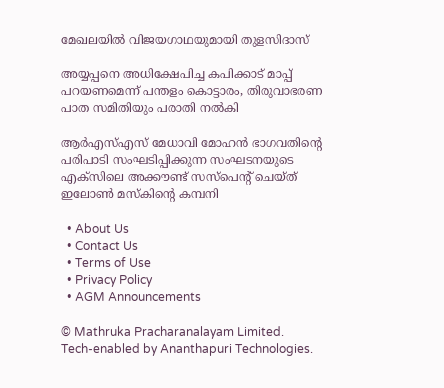മേഖലയില്‍ വിജയഗാഥയുമായി തുളസിദാസ്

അയ്യപ്പനെ അധിക്ഷേപിച്ച കപിക്കാട് മാപ്പ് പറയണമെന്ന് പന്തളം കൊട്ടാരം, തിരുവാഭരണ പാത സമിതിയും പരാതി നല്‍കി

ആര്‍എസ്എസ് മേധാവി മോഹന്‍ ഭാഗവതിന്റെ പരിപാടി സംഘടിപ്പിക്കുന്ന സംഘടനയുടെ എക്സിലെ അക്കൗണ്ട് സസ്പെന്‍റ് ചെയ്ത് ഇലോണ്‍ മസ്കിന്റെ കമ്പനി

  • About Us
  • Contact Us
  • Terms of Use
  • Privacy Policy
  • AGM Announcements

© Mathruka Pracharanalayam Limited.
Tech-enabled by Ananthapuri Technologies.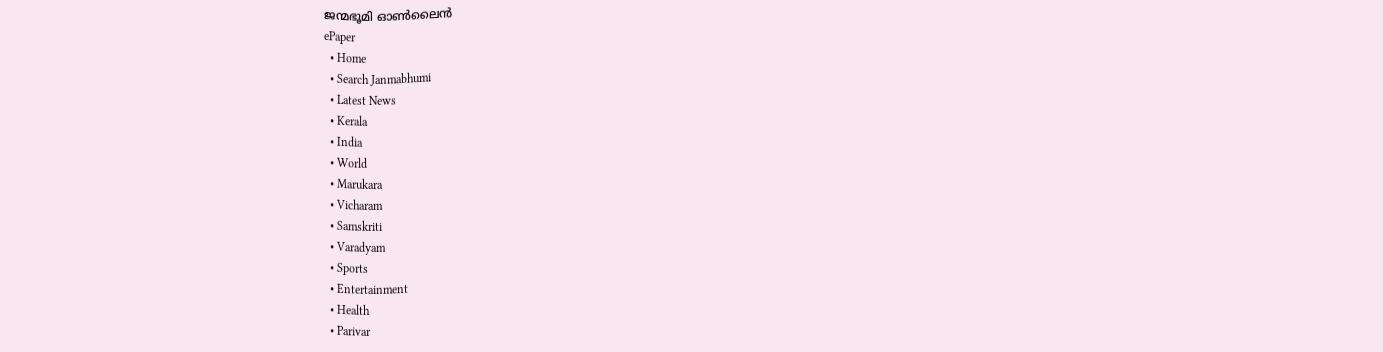ജന്മഭൂമി ഓണ്‍ലൈന്‍
ePaper
  • Home
  • Search Janmabhumi
  • Latest News
  • Kerala
  • India
  • World
  • Marukara
  • Vicharam
  • Samskriti
  • Varadyam
  • Sports
  • Entertainment
  • Health
  • Parivar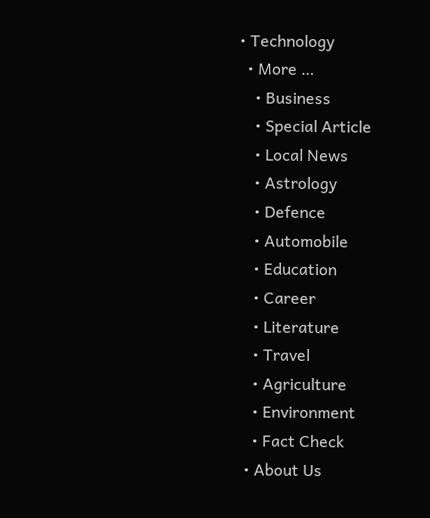• Technology
  • More …
    • Business
    • Special Article
    • Local News
    • Astrology
    • Defence
    • Automobile
    • Education
    • Career
    • Literature
    • Travel
    • Agriculture
    • Environment
    • Fact Check
  • About Us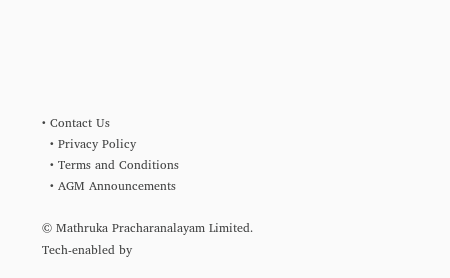• Contact Us
  • Privacy Policy
  • Terms and Conditions
  • AGM Announcements

© Mathruka Pracharanalayam Limited.
Tech-enabled by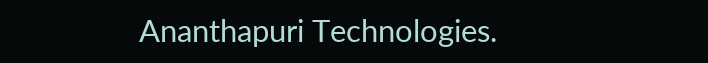Ananthapuri Technologies.